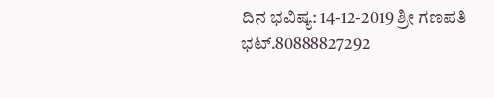ದಿನ ಭವಿಷ್ಯ: 14-12-2019 ಶ್ರೀ ಗಣಪತಿ ಭಟ್.80888827292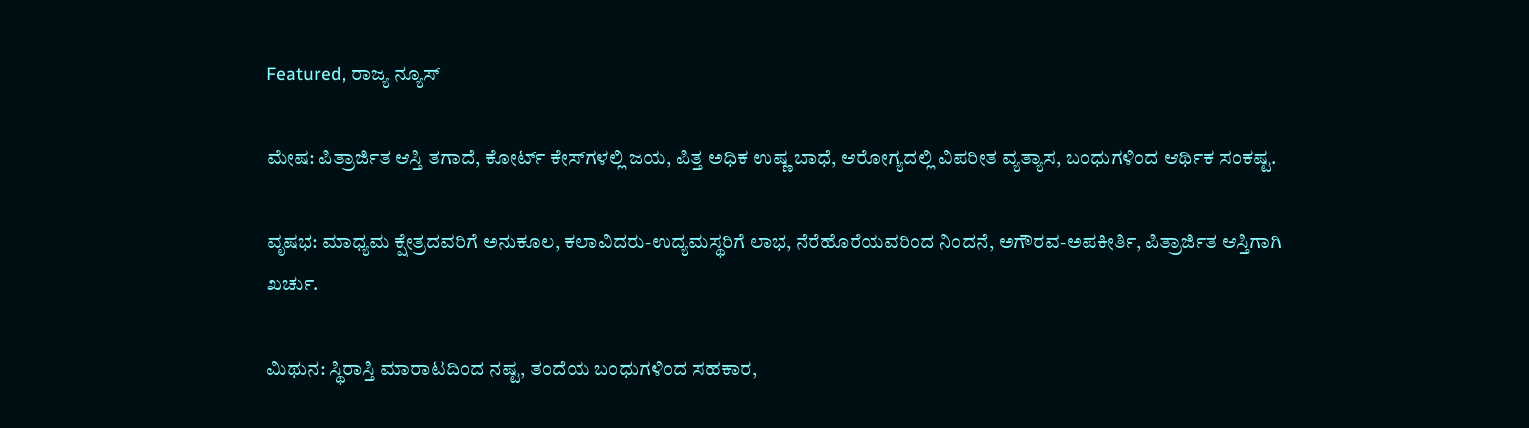Featured, ರಾಜ್ಯ ನ್ಯೂಸ್

ಮೇಷ: ಪಿತ್ರಾರ್ಜಿತ ಆಸ್ತಿ ತಗಾದೆ, ಕೋರ್ಟ್ ಕೇಸ್‍ಗಳಲ್ಲಿ ಜಯ, ಪಿತ್ತ ಅಧಿಕ ಉಷ್ಣ ಬಾಧೆ, ಆರೋಗ್ಯದಲ್ಲಿ ವಿಪರೀತ ವ್ಯತ್ಯಾಸ, ಬಂಧುಗಳಿಂದ ಆರ್ಥಿಕ ಸಂಕಷ್ಟ.

ವೃಷಭ: ಮಾಧ್ಯಮ ಕ್ಷೇತ್ರದವರಿಗೆ ಅನುಕೂಲ, ಕಲಾವಿದರು-ಉದ್ಯಮಸ್ಥರಿಗೆ ಲಾಭ, ನೆರೆಹೊರೆಯವರಿಂದ ನಿಂದನೆ, ಅಗೌರವ-ಅಪಕೀರ್ತಿ, ಪಿತ್ರಾರ್ಜಿತ ಆಸ್ತಿಗಾಗಿ ಖರ್ಚು.

ಮಿಥುನ: ಸ್ಥಿರಾಸ್ತಿ ಮಾರಾಟದಿಂದ ನಷ್ಟ, ತಂದೆಯ ಬಂಧುಗಳಿಂದ ಸಹಕಾರ,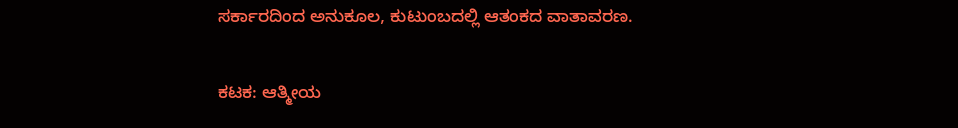ಸರ್ಕಾರದಿಂದ ಅನುಕೂಲ, ಕುಟುಂಬದಲ್ಲಿ ಆತಂಕದ ವಾತಾವರಣ.

ಕಟಕ: ಆತ್ಮೀಯ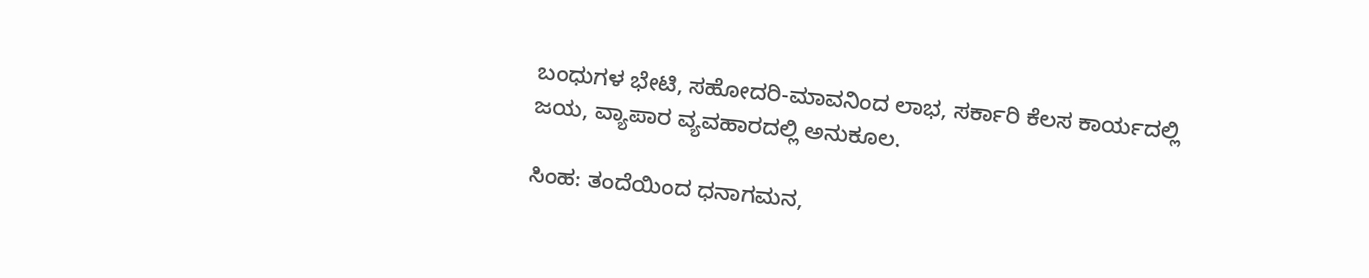ಬಂಧುಗಳ ಭೇಟಿ, ಸಹೋದರಿ-ಮಾವನಿಂದ ಲಾಭ, ಸರ್ಕಾರಿ ಕೆಲಸ ಕಾರ್ಯದಲ್ಲಿ ಜಯ, ವ್ಯಾಪಾರ ವ್ಯವಹಾರದಲ್ಲಿ ಅನುಕೂಲ.

ಸಿಂಹ: ತಂದೆಯಿಂದ ಧನಾಗಮನ,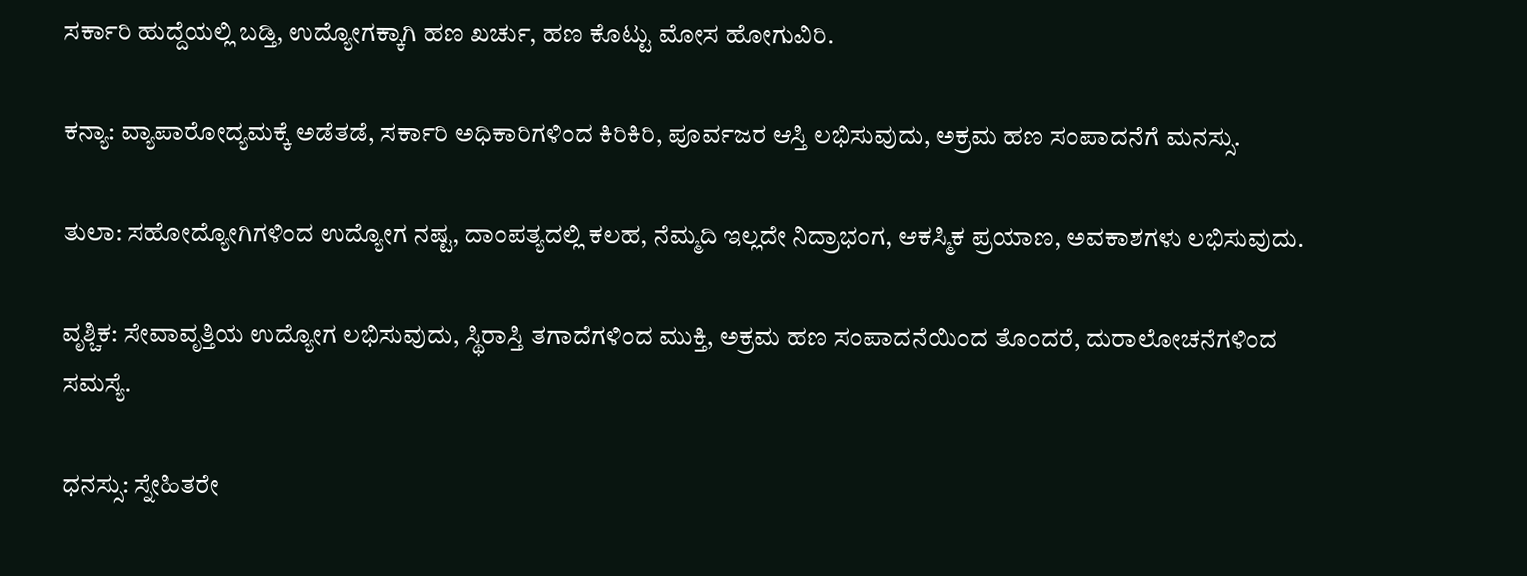ಸರ್ಕಾರಿ ಹುದ್ದೆಯಲ್ಲಿ ಬಡ್ತಿ, ಉದ್ಯೋಗಕ್ಕಾಗಿ ಹಣ ಖರ್ಚು, ಹಣ ಕೊಟ್ಟು ಮೋಸ ಹೋಗುವಿರಿ.

ಕನ್ಯಾ: ವ್ಯಾಪಾರೋದ್ಯಮಕ್ಕೆ ಅಡೆತಡೆ, ಸರ್ಕಾರಿ ಅಧಿಕಾರಿಗಳಿಂದ ಕಿರಿಕಿರಿ, ಪೂರ್ವಜರ ಆಸ್ತಿ ಲಭಿಸುವುದು, ಅಕ್ರಮ ಹಣ ಸಂಪಾದನೆಗೆ ಮನಸ್ಸು.

ತುಲಾ: ಸಹೋದ್ಯೋಗಿಗಳಿಂದ ಉದ್ಯೋಗ ನಷ್ಟ, ದಾಂಪತ್ಯದಲ್ಲಿ ಕಲಹ, ನೆಮ್ಮದಿ ಇಲ್ಲದೇ ನಿದ್ರಾಭಂಗ, ಆಕಸ್ಮಿಕ ಪ್ರಯಾಣ, ಅವಕಾಶಗಳು ಲಭಿಸುವುದು.

ವೃಶ್ಚಿಕ: ಸೇವಾವೃತ್ತಿಯ ಉದ್ಯೋಗ ಲಭಿಸುವುದು, ಸ್ಥಿರಾಸ್ತಿ ತಗಾದೆಗಳಿಂದ ಮುಕ್ತಿ, ಅಕ್ರಮ ಹಣ ಸಂಪಾದನೆಯಿಂದ ತೊಂದರೆ, ದುರಾಲೋಚನೆಗಳಿಂದ ಸಮಸ್ಯೆ.

ಧನಸ್ಸು: ಸ್ನೇಹಿತರೇ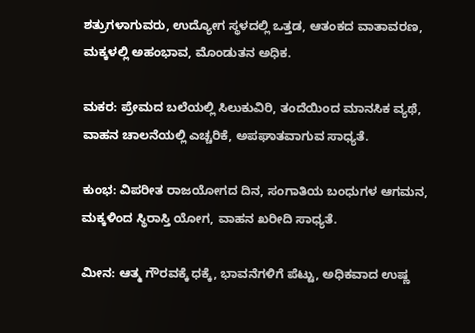ಶತ್ರುಗಳಾಗುವರು, ಉದ್ಯೋಗ ಸ್ಥಳದಲ್ಲಿ ಒತ್ತಡ, ಆತಂಕದ ವಾತಾವರಣ, ಮಕ್ಕಳಲ್ಲಿ ಅಹಂಭಾವ, ಮೊಂಡುತನ ಅಧಿಕ.

ಮಕರ: ಪ್ರೇಮದ ಬಲೆಯಲ್ಲಿ ಸಿಲುಕುವಿರಿ, ತಂದೆಯಿಂದ ಮಾನಸಿಕ ವ್ಯಥೆ, ವಾಹನ ಚಾಲನೆಯಲ್ಲಿ ಎಚ್ಚರಿಕೆ, ಅಪಘಾತವಾಗುವ ಸಾಧ್ಯತೆ.

ಕುಂಭ: ವಿಪರೀತ ರಾಜಯೋಗದ ದಿನ, ಸಂಗಾತಿಯ ಬಂಧುಗಳ ಆಗಮನ, ಮಕ್ಕಳಿಂದ ಸ್ಥಿರಾಸ್ತಿ ಯೋಗ, ವಾಹನ ಖರೀದಿ ಸಾಧ್ಯತೆ.

ಮೀನ: ಆತ್ಮ ಗೌರವಕ್ಕೆ ಧಕ್ಕೆ, ಭಾವನೆಗಳಿಗೆ ಪೆಟ್ಟು, ಅಧಿಕವಾದ ಉಷ್ಣ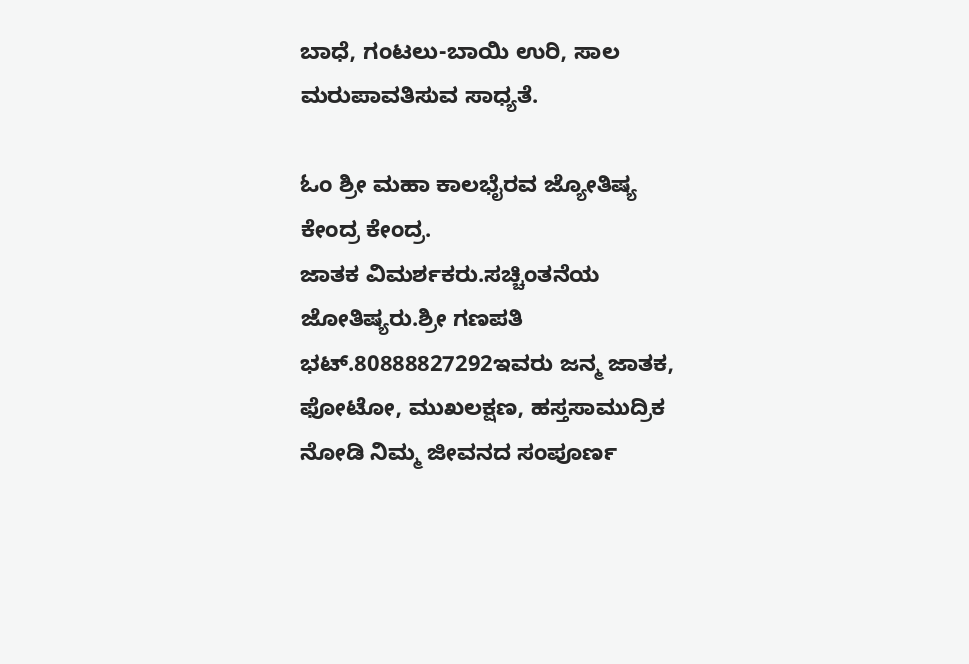ಬಾಧೆ, ಗಂಟಲು-ಬಾಯಿ ಉರಿ, ಸಾಲ ಮರುಪಾವತಿಸುವ ಸಾಧ್ಯತೆ.

ಓಂ ಶ್ರೀ ಮಹಾ ಕಾಲಭೈರವ ಜ್ಯೋತಿಷ್ಯ ಕೇಂದ್ರ ಕೇಂದ್ರ.
ಜಾತಕ ವಿಮರ್ಶಕರು.ಸಚ್ಚಿಂತನೆಯ ಜೋತಿಷ್ಯರು.ಶ್ರೀ ಗಣಪತಿ ಭಟ್.80888827292ಇವರು ಜನ್ಮ ಜಾತಕ, ಫೋಟೋ, ಮುಖಲಕ್ಷಣ, ಹಸ್ತಸಾಮುದ್ರಿಕ ನೋಡಿ ನಿಮ್ಮ ಜೀವನದ ಸಂಪೂರ್ಣ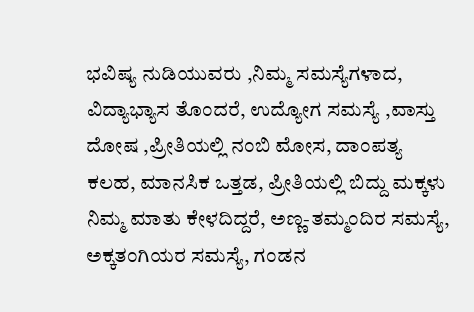ಭವಿಷ್ಯ ನುಡಿಯುವರು ,ನಿಮ್ಮ ಸಮಸ್ಯೆಗಳಾದ, ವಿದ್ಯಾಭ್ಯಾಸ ತೊಂದರೆ, ಉದ್ಯೋಗ ಸಮಸ್ಯೆ ,ವಾಸ್ತು ದೋಷ ,ಪ್ರೀತಿಯಲ್ಲಿ ನಂಬಿ ಮೋಸ, ದಾಂಪತ್ಯ ಕಲಹ, ಮಾನಸಿಕ ಒತ್ತಡ, ಪ್ರೀತಿಯಲ್ಲಿ ಬಿದ್ದು ಮಕ್ಕಳು ನಿಮ್ಮ ಮಾತು ಕೇಳದಿದ್ದರೆ, ಅಣ್ಣ-ತಮ್ಮಂದಿರ ಸಮಸ್ಯೆ, ಅಕ್ಕತಂಗಿಯರ ಸಮಸ್ಯೆ, ಗಂಡನ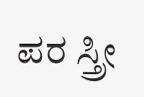ಪರ ಸ್ತ್ರೀ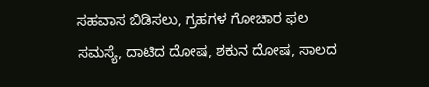ಸಹವಾಸ ಬಿಡಿಸಲು, ಗ್ರಹಗಳ ಗೋಚಾರ ಫಲ ಸಮಸ್ಯೆ, ದಾಟಿದ ದೋಷ, ಶಕುನ ದೋಷ, ಸಾಲದ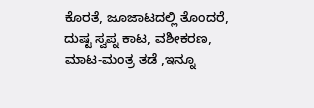ಕೊರತೆ, ಜೂಜಾಟದಲ್ಲಿ ತೊಂದರೆ, ದುಷ್ಟ ಸ್ವಪ್ನ ಕಾಟ, ವಶೀಕರಣ, ಮಾಟ-ಮಂತ್ರ ತಡೆ ,ಇನ್ನೂ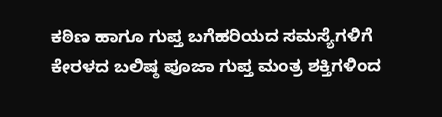ಕಠಿಣ ಹಾಗೂ ಗುಪ್ತ ಬಗೆಹರಿಯದ ಸಮಸ್ಯೆಗಳಿಗೆ ಕೇರಳದ ಬಲಿಷ್ಠ ಪೂಜಾ ಗುಪ್ತ ಮಂತ್ರ ಶಕ್ತಿಗಳಿಂದ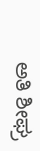ಅತಿ ಶೀಘ್ರ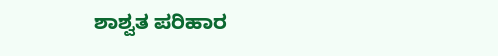ಶಾಶ್ವತ ಪರಿಹಾರ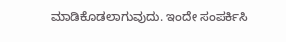ಮಾಡಿಕೊಡಲಾಗುವುದು. ಇಂದೇ ಸಂಪರ್ಕಿಸಿ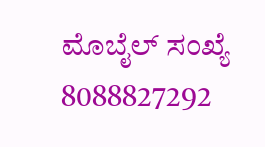ಮೊಬೈಲ್ ಸಂಖ್ಯೆ 8088827292